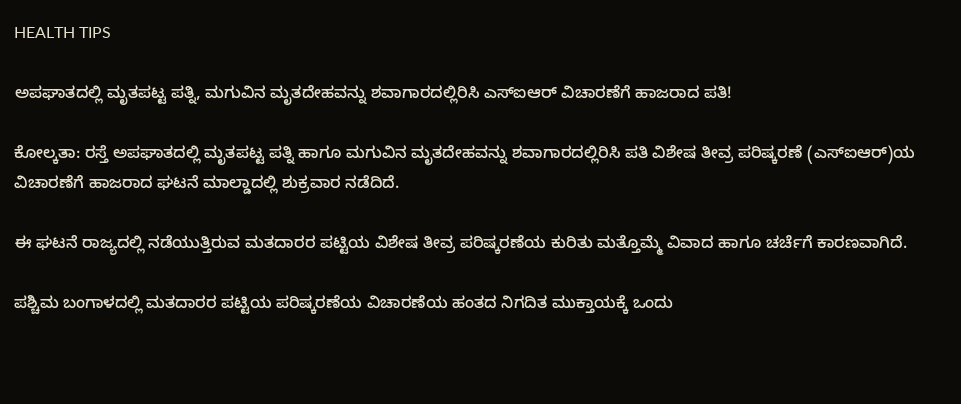HEALTH TIPS

ಅಪಘಾತದಲ್ಲಿ ಮೃತಪಟ್ಟ ಪತ್ನಿ, ಮಗುವಿನ ಮೃತದೇಹವನ್ನು ಶವಾಗಾರದಲ್ಲಿರಿಸಿ ಎಸ್‌ಐಆರ್ ವಿಚಾರಣೆಗೆ ಹಾಜರಾದ ಪತಿ!

ಕೋಲ್ಕತಾ: ರಸ್ತೆ ಅಪಘಾತದಲ್ಲಿ ಮೃತಪಟ್ಟ ಪತ್ನಿ ಹಾಗೂ ಮಗುವಿನ ಮೃತದೇಹವನ್ನು ಶವಾಗಾರದಲ್ಲಿರಿಸಿ ಪತಿ ವಿಶೇಷ ತೀವ್ರ ಪರಿಷ್ಕರಣೆ (ಎಸ್‌ಐಆರ್)ಯ ವಿಚಾರಣೆಗೆ ಹಾಜರಾದ ಘಟನೆ ಮಾಲ್ಡಾದಲ್ಲಿ ಶುಕ್ರವಾರ ನಡೆದಿದೆ.

ಈ ಘಟನೆ ರಾಜ್ಯದಲ್ಲಿ ನಡೆಯುತ್ತಿರುವ ಮತದಾರರ ಪಟ್ಟಿಯ ವಿಶೇಷ ತೀವ್ರ ಪರಿಷ್ಕರಣೆಯ ಕುರಿತು ಮತ್ತೊಮ್ಮೆ ವಿವಾದ ಹಾಗೂ ಚರ್ಚೆಗೆ ಕಾರಣವಾಗಿದೆ.

ಪಶ್ಚಿಮ ಬಂಗಾಳದಲ್ಲಿ ಮತದಾರರ ಪಟ್ಟಿಯ ಪರಿಷ್ಕರಣೆಯ ವಿಚಾರಣೆಯ ಹಂತದ ನಿಗದಿತ ಮುಕ್ತಾಯಕ್ಕೆ ಒಂದು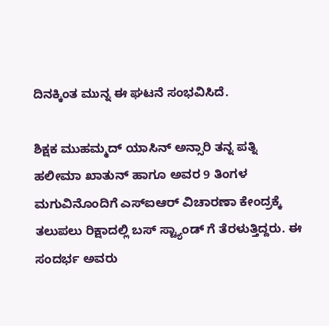ದಿನಕ್ಕಿಂತ ಮುನ್ನ ಈ ಘಟನೆ ಸಂಭವಿಸಿದೆ.

ಶಿಕ್ಷಕ ಮುಹಮ್ಮದ್ ಯಾಸಿನ್ ಅನ್ಸಾರಿ ತನ್ನ ಪತ್ನಿ ಹಲೀಮಾ ಖಾತುನ್ ಹಾಗೂ ಅವರ 9 ತಿಂಗಳ ಮಗುವಿನೊಂದಿಗೆ ಎಸ್‌ಐಆರ್ ವಿಚಾರಣಾ ಕೇಂದ್ರಕ್ಕೆ ತಲುಪಲು ರಿಕ್ಷಾದಲ್ಲಿ ಬಸ್ ಸ್ಟ್ಯಾಂಡ್ ಗೆ ತೆರಳುತ್ತಿದ್ದರು. ಈ ಸಂದರ್ಭ ಅವರು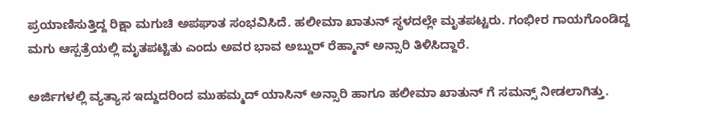ಪ್ರಯಾಣಿಸುತ್ತಿದ್ದ ರಿಕ್ಷಾ ಮಗುಚಿ ಅಪಘಾತ ಸಂಭವಿಸಿದೆ. ಹಲೀಮಾ ಖಾತುನ್ ಸ್ಥಳದಲ್ಲೇ ಮೃತಪಟ್ಟರು. ಗಂಭೀರ ಗಾಯಗೊಂಡಿದ್ದ ಮಗು ಆಸ್ಪತ್ರೆಯಲ್ಲಿ ಮೃತಪಟ್ಟಿತು ಎಂದು ಅವರ ಭಾವ ಅಬ್ದುರ್ ರೆಹ್ಮಾನ್ ಅನ್ಸಾರಿ ತಿಳಿಸಿದ್ದಾರೆ.

ಅರ್ಜಿಗಳಲ್ಲಿ ವ್ಯತ್ಯಾಸ ಇದ್ದುದರಿಂದ ಮುಹಮ್ಮದ್ ಯಾಸಿನ್ ಅನ್ಸಾರಿ ಹಾಗೂ ಹಲೀಮಾ ಖಾತುನ್ ಗೆ ಸಮನ್ಸ್ ನೀಡಲಾಗಿತ್ತು.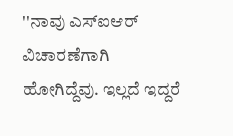''ನಾವು ಎಸ್‌ಐಆರ್ ವಿಚಾರಣೆಗಾಗಿ ಹೋಗಿದ್ದೆವು. ಇಲ್ಲದೆ ಇದ್ದರೆ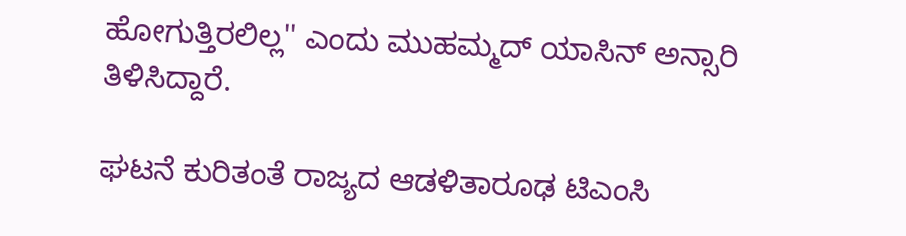ಹೋಗುತ್ತಿರಲಿಲ್ಲ'' ಎಂದು ಮುಹಮ್ಮದ್ ಯಾಸಿನ್ ಅನ್ಸಾರಿ ತಿಳಿಸಿದ್ದಾರೆ.

ಘಟನೆ ಕುರಿತಂತೆ ರಾಜ್ಯದ ಆಡಳಿತಾರೂಢ ಟಿಎಂಸಿ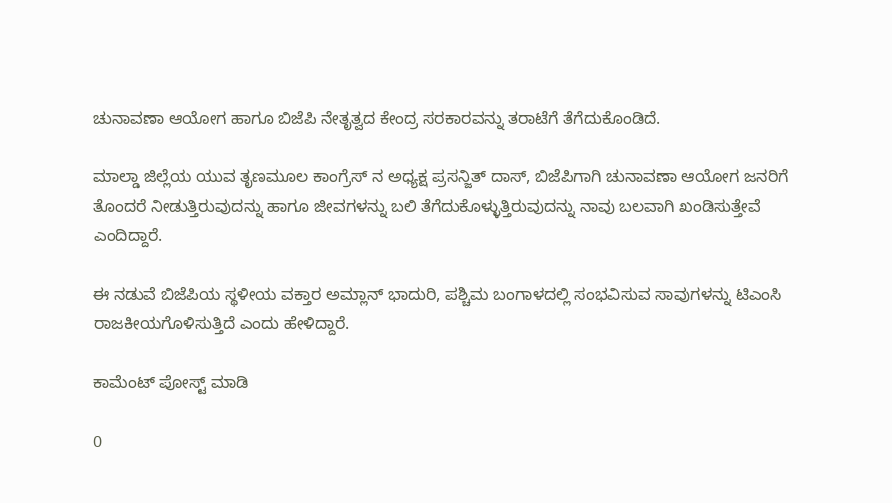ಚುನಾವಣಾ ಆಯೋಗ ಹಾಗೂ ಬಿಜೆಪಿ ನೇತೃತ್ವದ ಕೇಂದ್ರ ಸರಕಾರವನ್ನು ತರಾಟೆಗೆ ತೆಗೆದುಕೊಂಡಿದೆ.

ಮಾಲ್ಡಾ ಜಿಲ್ಲೆಯ ಯುವ ತೃಣಮೂಲ ಕಾಂಗ್ರೆಸ್ ನ ಅಧ್ಯಕ್ಷ ಪ್ರಸನ್ಜಿತ್ ದಾಸ್, ಬಿಜೆಪಿಗಾಗಿ ಚುನಾವಣಾ ಆಯೋಗ ಜನರಿಗೆ ತೊಂದರೆ ನೀಡುತ್ತಿರುವುದನ್ನು ಹಾಗೂ ಜೀವಗಳನ್ನು ಬಲಿ ತೆಗೆದುಕೊಳ್ಳುತ್ತಿರುವುದನ್ನು ನಾವು ಬಲವಾಗಿ ಖಂಡಿಸುತ್ತೇವೆ ಎಂದಿದ್ದಾರೆ.

ಈ ನಡುವೆ ಬಿಜೆಪಿಯ ಸ್ಥಳೀಯ ವಕ್ತಾರ ಅಮ್ಲಾನ್ ಭಾದುರಿ, ಪಶ್ಚಿಮ ಬಂಗಾಳದಲ್ಲಿ ಸಂಭವಿಸುವ ಸಾವುಗಳನ್ನು ಟಿಎಂಸಿ ರಾಜಕೀಯಗೊಳಿಸುತ್ತಿದೆ ಎಂದು ಹೇಳಿದ್ದಾರೆ.

ಕಾಮೆಂಟ್‌‌ ಪೋಸ್ಟ್‌ ಮಾಡಿ

0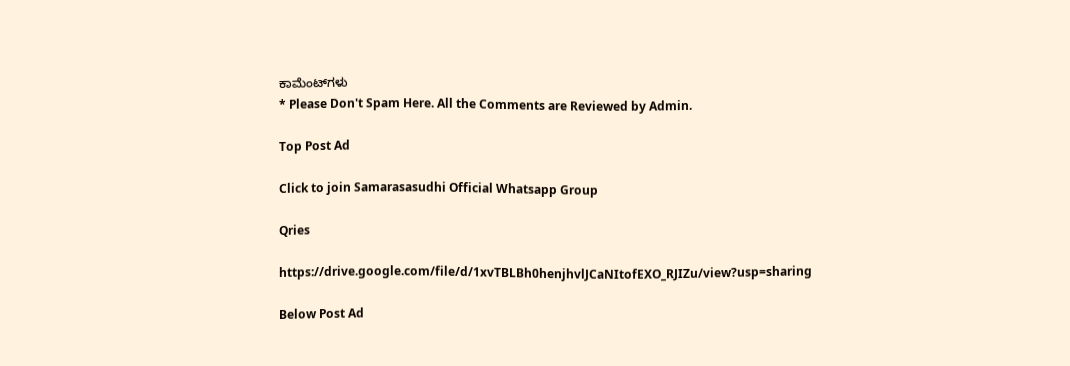ಕಾಮೆಂಟ್‌ಗಳು
* Please Don't Spam Here. All the Comments are Reviewed by Admin.

Top Post Ad

Click to join Samarasasudhi Official Whatsapp Group

Qries

https://drive.google.com/file/d/1xvTBLBh0henjhvlJCaNItofEXO_RJIZu/view?usp=sharing

Below Post Ad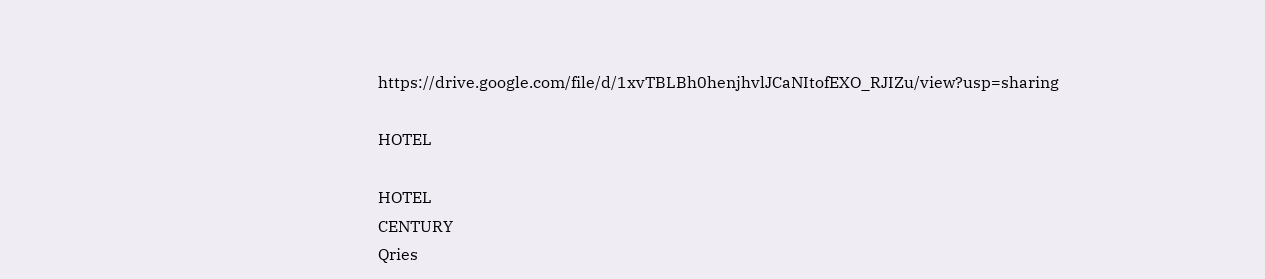https://drive.google.com/file/d/1xvTBLBh0henjhvlJCaNItofEXO_RJIZu/view?usp=sharing

HOTEL

HOTEL
CENTURY
Qries